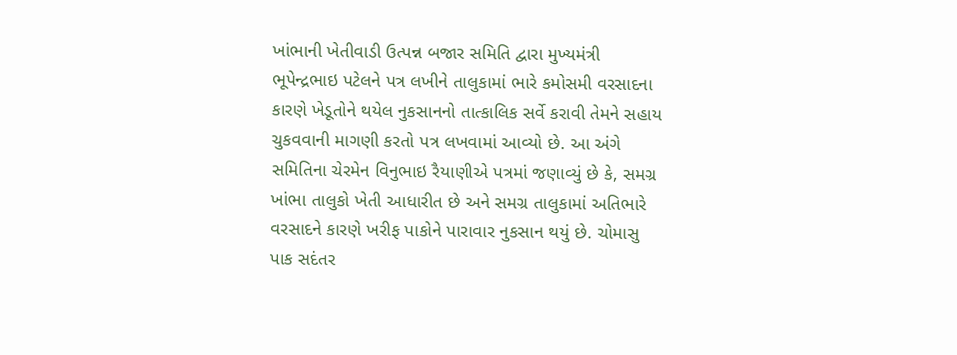ખાંભાની ખેતીવાડી ઉત્પન્ન બજાર સમિતિ દ્વારા મુખ્યમંત્રી ભૂપેન્દ્રભાઇ પટેલને પત્ર લખીને તાલુકામાં ભારે કમોસમી વરસાદના કારણે ખેડૂતોને થયેલ નુકસાનનો તાત્કાલિક સર્વે કરાવી તેમને સહાય ચુકવવાની માગણી કરતો પત્ર લખવામાં આવ્યો છે. આ અંગે સમિતિના ચેરમેન વિનુભાઇ રૈયાણીએ પત્રમાં જણાવ્યું છે કે, સમગ્ર ખાંભા તાલુકો ખેતી આધારીત છે અને સમગ્ર તાલુકામાં અતિભારે વરસાદને કારણે ખરીફ પાકોને પારાવાર નુકસાન થયું છે. ચોમાસુ પાક સદંતર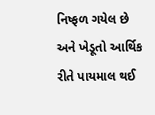નિષ્ફળ ગયેલ છે અને ખેડૂતો આર્થિક રીતે પાયમાલ થઈ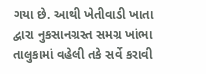ગયા છે. આથી ખેતીવાડી ખાતા દ્વારા નુકસાનગ્રસ્ત સમગ્ર ખાંભા તાલુકામાં વહેલી તકે સર્વે કરાવી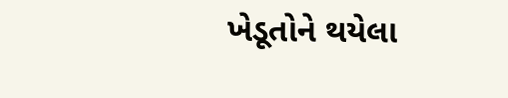ખેડૂતોને થયેલા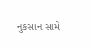નુકસાન સામે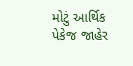મોટું આર્થિક પેકેજ જાહેર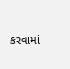કરવામાં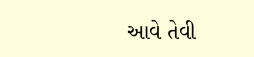આવે તેવી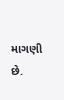માગણી છે.